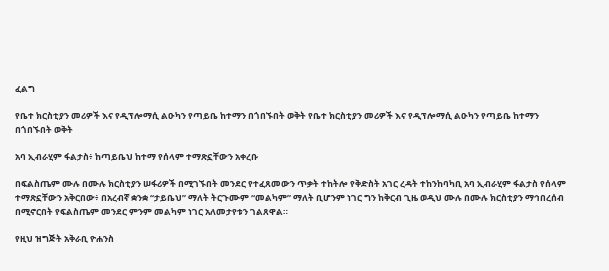ፈልግ

የቤተ ክርስቲያን መሪዎች እና የዲፕሎማሲ ልዑካን የጣይቤ ከተማን በጎበኙበት ወቅት የቤተ ክርስቲያን መሪዎች እና የዲፕሎማሲ ልዑካን የጣይቤ ከተማን በጎበኙበት ወቅት

አባ ኢብራሂም ፋልታስ፥ ከጣይቤህ ከተማ የሰላም ተማጽኗቸውን አቀረቡ

በፍልስጤም ሙሉ በሙሉ ክርስቲያን ሠፋሪዎች በሚገኙበት መንደር የተፈጸመውን ጥቃት ተከትሎ የቅድስት አገር ረዳት ተከንከባካቢ አባ ኢብራሂም ፋልታስ የሰላም ተማጽኗቸውን አቅርበው፥ በአረብኛ ቋንቋ “ታይቤህ” ማለት ትርጉሙም “መልካም” ማለት ቢሆንም ነገር ግን ከቅርብ ጊዜ ወዲህ ሙሉ በሙሉ ክርስቲያን ማኅበረሰብ በሚኖርበት የፍልስጤም መንደር ምንም መልካም ነገር አለመታየቱን ገልጸዋል።

የዚህ ዝግጅት አቅራቢ ዮሐንስ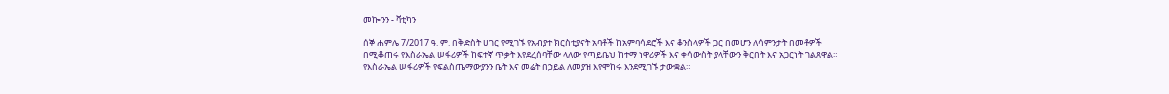መኰንን - ቫቲካን

ሰኞ ሐምሌ 7/2017 ዓ. ም. በቅድስት ሀገር የሚገኙ የአብያተ ክርስቲያናት አባቶች ከአምባሳደሮች እና ቆንስላዎች ጋር በመሆን ለሳምንታት በመቶዎች በሚቆጠሩ የእስራኤል ሠፋሪዎች ከፍተኛ ጥቃት እየደረሰባቸው ላለው የጣይቤህ ከተማ ነዋሪዎች እና ቀሳውስት ያላቸውን ቅርበት እና አጋርነት ገልጸዋል። የእስራኤል ሠፋሪዎች የፍልስጤማውያንን ቤት እና መሬት በኃይል ለመያዝ እየሞከሩ እንደሚገኙ ታውቋል።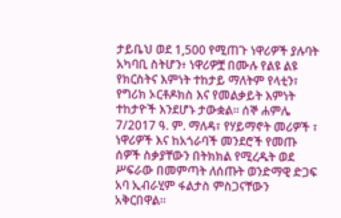ታይቤህ ወደ 1,500 የሚጠጉ ነዋሪዎች ያሉባት አካባቢ ስትሆን፥ ነዋሪዎቿ በሙሉ የልዩ ልዩ የክርስትና እምነት ተከታይ ማለትም የላቲን፣ የግሪክ ኦርቶዶክስ እና የመልቃይት እምነት ተከታዮች እንደሆኑ ታውቋል። ሰኞ ሐምሌ 7/2017 ዓ. ም. ማለዳ፣ የሃይማኖት መሪዎች ፣ ነዋሪዎች እና ከአጎራባች መንደሮች የመጡ ሰዎች ስቃያቸውን በትክክል የሚረዱት ወደ ሥፍራው በመምጣት ለሰጡት ወንድማዊ ድጋፍ አባ ኢብራሂም ፋልታስ ምስጋናቸውን አቅርበዋል።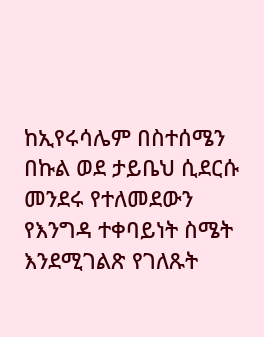ከኢየሩሳሌም በስተሰሜን በኩል ወደ ታይቤህ ሲደርሱ መንደሩ የተለመደውን የእንግዳ ተቀባይነት ስሜት እንደሚገልጽ የገለጹት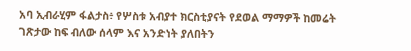አባ ኢብራሂም ፋልታስ፥ የሦስቱ አብያተ ክርስቲያናት የደወል ማማዎች ከመሬት ገጽታው ከፍ ብለው ሰላም እና አንድነት ያለበትን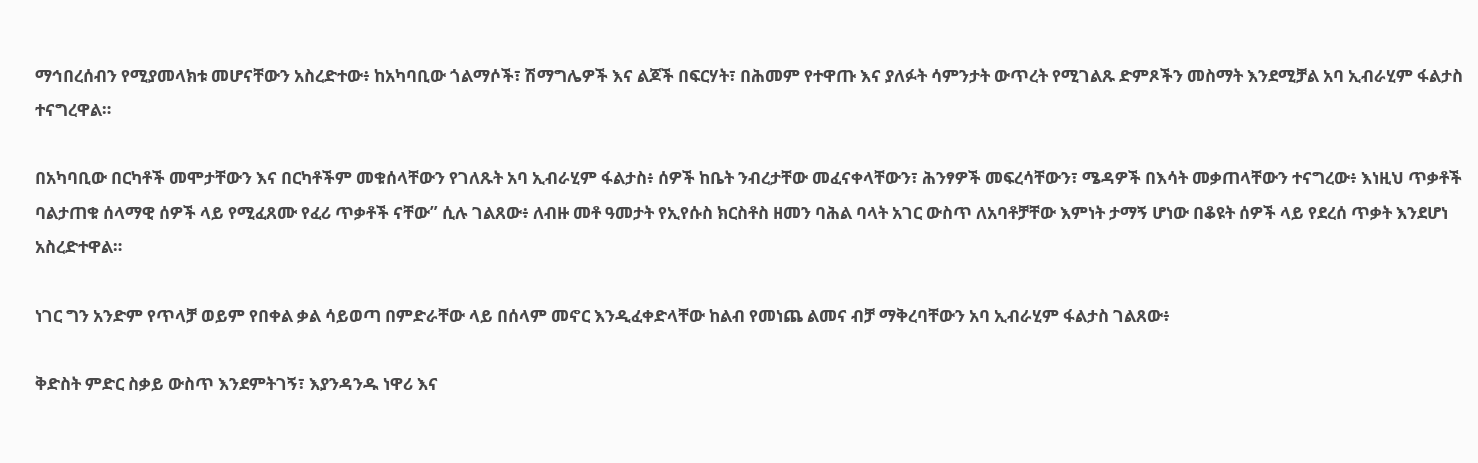ማኅበረሰብን የሚያመላክቱ መሆናቸውን አስረድተው፥ ከአካባቢው ጎልማሶች፣ ሽማግሌዎች እና ልጆች በፍርሃት፣ በሕመም የተዋጡ እና ያለፉት ሳምንታት ውጥረት የሚገልጹ ድምጾችን መስማት እንደሚቻል አባ ኢብራሂም ፋልታስ ተናግረዋል።

በአካባቢው በርካቶች መሞታቸውን እና በርካቶችም መቁሰላቸውን የገለጹት አባ ኢብራሂም ፋልታስ፥ ሰዎች ከቤት ንብረታቸው መፈናቀላቸውን፣ ሕንፃዎች መፍረሳቸውን፣ ሜዳዎች በእሳት መቃጠላቸውን ተናግረው፥ እነዚህ ጥቃቶች ባልታጠቁ ሰላማዊ ሰዎች ላይ የሚፈጸሙ የፈሪ ጥቃቶች ናቸው” ሲሉ ገልጸው፥ ለብዙ መቶ ዓመታት የኢየሱስ ክርስቶስ ዘመን ባሕል ባላት አገር ውስጥ ለአባቶቻቸው እምነት ታማኝ ሆነው በቆዩት ሰዎች ላይ የደረሰ ጥቃት እንደሆነ አስረድተዋል።

ነገር ግን አንድም የጥላቻ ወይም የበቀል ቃል ሳይወጣ በምድራቸው ላይ በሰላም መኖር እንዲፈቀድላቸው ከልብ የመነጨ ልመና ብቻ ማቅረባቸውን አባ ኢብራሂም ፋልታስ ገልጸው፥

ቅድስት ምድር ስቃይ ውስጥ እንደምትገኝ፣ እያንዳንዱ ነዋሪ እና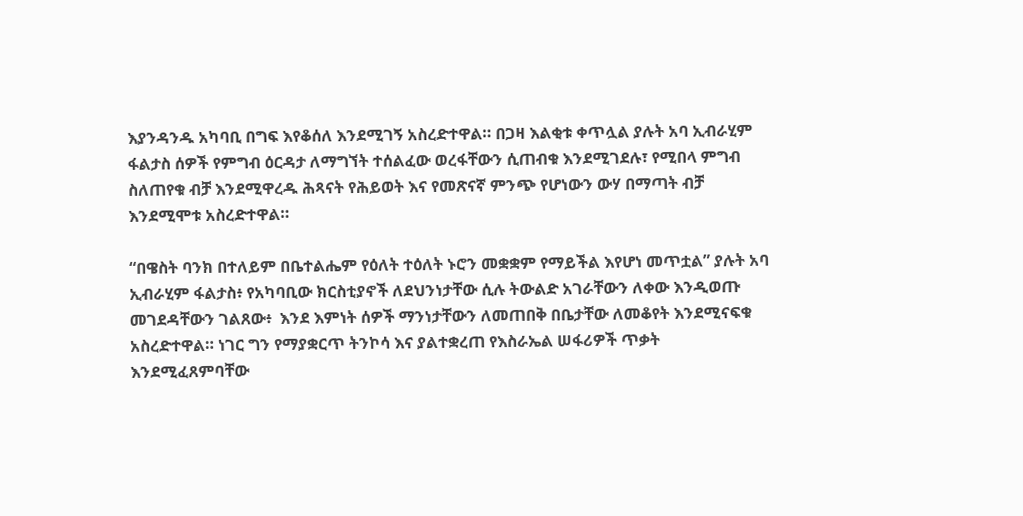እያንዳንዱ አካባቢ በግፍ እየቆሰለ እንደሚገኝ አስረድተዋል። በጋዛ እልቂቱ ቀጥሏል ያሉት አባ ኢብራሂም ፋልታስ ሰዎች የምግብ ዕርዳታ ለማግኘት ተሰልፈው ወረፋቸውን ሲጠብቁ እንደሚገደሉ፣ የሚበላ ምግብ ስለጠየቁ ብቻ እንደሚዋረዱ ሕጻናት የሕይወት እና የመጽናኛ ምንጭ የሆነውን ውሃ በማጣት ብቻ እንደሚሞቱ አስረድተዋል።

“በዌስት ባንክ በተለይም በቤተልሔም የዕለት ተዕለት ኑሮን መቋቋም የማይችል እየሆነ መጥቷል” ያሉት አባ ኢብራሂም ፋልታስ፥ የአካባቢው ክርስቲያኖች ለደህንነታቸው ሲሉ ትውልድ አገራቸውን ለቀው እንዲወጡ መገደዳቸውን ገልጸው፥  እንደ እምነት ሰዎች ማንነታቸውን ለመጠበቅ በቤታቸው ለመቆየት እንደሚናፍቁ አስረድተዋል። ነገር ግን የማያቋርጥ ትንኮሳ እና ያልተቋረጠ የእስራኤል ሠፋሪዎች ጥቃት እንደሚፈጸምባቸው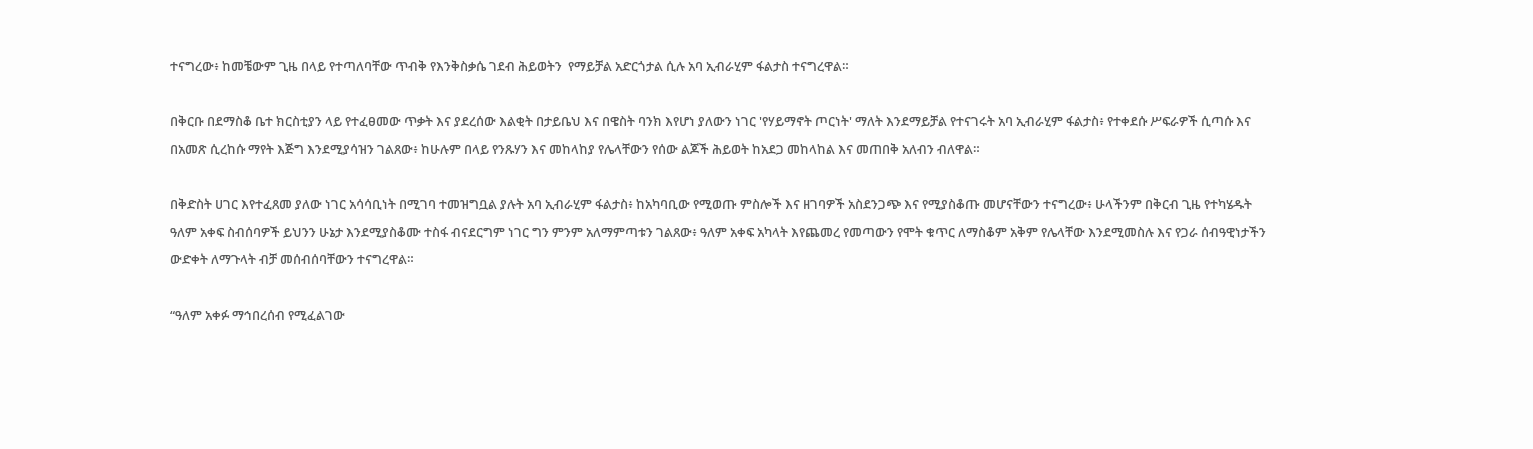ተናግረው፥ ከመቼውም ጊዜ በላይ የተጣለባቸው ጥብቅ የእንቅስቃሴ ገደብ ሕይወትን  የማይቻል አድርጎታል ሲሉ አባ ኢብራሂም ፋልታስ ተናግረዋል።

በቅርቡ በደማስቆ ቤተ ክርስቲያን ላይ የተፈፀመው ጥቃት እና ያደረሰው እልቂት በታይቤህ እና በዌስት ባንክ እየሆነ ያለውን ነገር 'የሃይማኖት ጦርነት' ማለት እንደማይቻል የተናገሩት አባ ኢብራሂም ፋልታስ፥ የተቀደሱ ሥፍራዎች ሲጣሱ እና በአመጽ ሲረከሱ ማየት እጅግ እንደሚያሳዝን ገልጸው፥ ከሁሉም በላይ የንጹሃን እና መከላከያ የሌላቸውን የሰው ልጆች ሕይወት ከአደጋ መከላከል እና መጠበቅ አለብን ብለዋል።

በቅድስት ሀገር እየተፈጸመ ያለው ነገር አሳሳቢነት በሚገባ ተመዝግቧል ያሉት አባ ኢብራሂም ፋልታስ፥ ከአካባቢው የሚወጡ ምስሎች እና ዘገባዎች አስደንጋጭ እና የሚያስቆጡ መሆናቸውን ተናግረው፥ ሁላችንም በቅርብ ጊዜ የተካሄዱት ዓለም አቀፍ ስብሰባዎች ይህንን ሁኔታ እንደሚያስቆሙ ተስፋ ብናደርግም ነገር ግን ምንም አለማምጣቱን ገልጸው፥ ዓለም አቀፍ አካላት እየጨመረ የመጣውን የሞት ቁጥር ለማስቆም አቅም የሌላቸው እንደሚመስሉ እና የጋራ ሰብዓዊነታችን ውድቀት ለማጉላት ብቻ መሰብሰባቸውን ተናግረዋል።

“ዓለም አቀፉ ማኅበረሰብ የሚፈልገው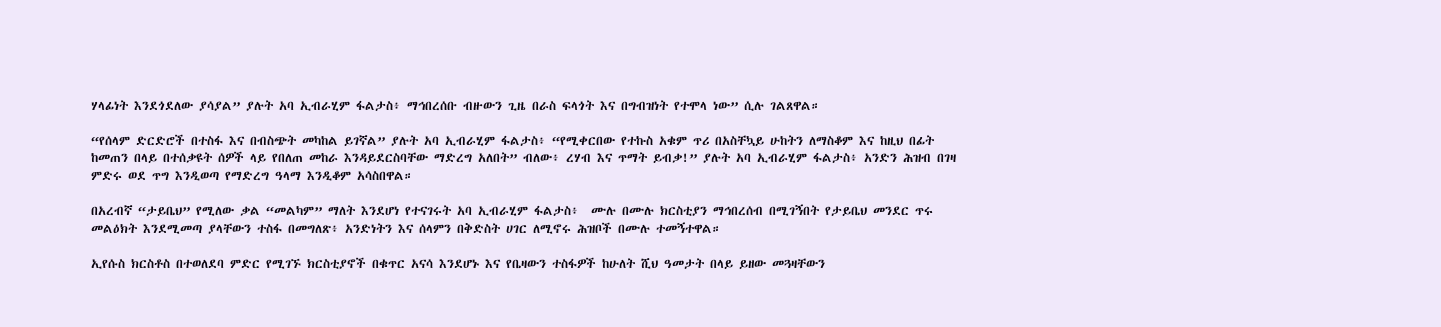ሃላፊነት እንደጎደለው ያሳያል” ያሉት አባ ኢብራሂም ፋልታስ፥ ማኅበረሰቡ ብዙውን ጊዜ በራስ ፍላጎት እና በግብዝነት የተሞላ ነው” ሲሉ ገልጸዋል።

“የሰላም ድርድሮች በተስፋ እና በብስጭት መካከል ይገኛል” ያሉት አባ ኢብራሂም ፋልታስ፥ “የሚቀርበው የተኩስ አቁም ጥሪ በአስቸኳይ ሁከትን ለማስቆም እና ከዚህ በፊት ከመጠን በላይ በተሰቃዩት ሰዎች ላይ የበለጠ መከራ እንዳይደርስባቸው ማድረግ አለበት” ብለው፥ ረሃብ እና ጥማት ይብቃ!” ያሉት አባ ኢብራሂም ፋልታስ፥ አንድን ሕዝብ በገዛ ምድሩ ወደ ጥግ እንዲወጣ የማድረግ ዓላማ እንዲቆም አሳስበዋል።

በአረብኛ “ታይቤህ” የሚለው ቃል “መልካም” ማለት እንደሆነ የተናገሩት አባ ኢብራሂም ፋልታስ፥  ሙሉ በሙሉ ክርስቲያን ማኅበረሰብ በሚገኝበት የታይቤህ መንደር ጥሩ መልዕክት እንደሚመጣ ያላቸውን ተስፋ በመግለጽ፥ አንድነትን እና ሰላምን በቅድስት ሀገር ለሚኖሩ ሕዝቦች በሙሉ ተመኝተዋል።

ኢየሱስ ክርስቶስ በተወለደባ ምድር የሚገኙ ክርስቲያኖች በቁጥር አናሳ እንደሆኑ እና የቤዛውን ተስፋዎች ከሁለት ሺህ ዓመታት በላይ ይዘው መጓዛቸውን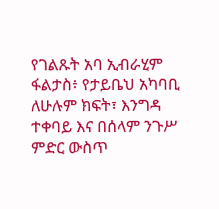የገልጹት አባ ኢብራሂም ፋልታስ፥ የታይቤህ አካባቢ ለሁሉም ክፍት፣ እንግዳ ተቀባይ እና በሰላም ንጉሥ ምድር ውስጥ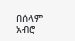በሰላም አብሮ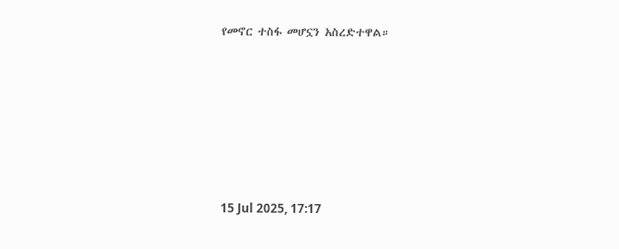የመኖር ተስፋ መሆኗን አስረድተዋል።







15 Jul 2025, 17:17